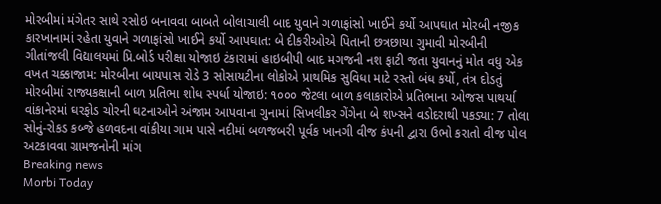મોરબીમાં મંગેતર સાથે રસોઇ બનાવવા બાબતે બોલાચાલી બાદ યુવાને ગળાફાંસો ખાઈને કર્યો આપઘાત મોરબી નજીક કારખાનામાં રહેતા યુવાને ગળાફાંસો ખાઈને કર્યો આપઘાત: બે દીકરીઓએ પિતાની છત્રછાયા ગુમાવી મોરબીની ગીતાંજલી વિદ્યાલયમાં પ્રિ.બોર્ડ પરીક્ષા યોજાઇ ટંકારામાં હાઇબીપી બાદ મગજની નશ ફાટી જતા યુવાનનું મોત વધુ એક વખત ચક્કાજામ: મોરબીના બાયપાસ રોડે 3 સોસાયટીના લોકોએ પ્રાથમિક સુવિધા માટે રસ્તો બંધ કર્યો, તંત્ર દોડતું મોરબીમાં રાજ્યકક્ષાની બાળ પ્રતિભા શોધ સ્પર્ધા યોજાઇ: ૧૦૦૦ જેટલા બાળ કલાકારોએ પ્રતિભાના ઓજસ પાથર્યા વાંકાનેરમાં ઘરફોડ ચોરની ઘટનાઓને અંજામ આપવાના ગુનામાં સિખલીકર ગેંગેના બે શખ્સને વડોદરાથી પકડ્યા: 7 તોલા સોનું-રોકડ કબ્જે હળવદના વાંકીયા ગામ પાસે નદીમાં બળજબરી પૂર્વક ખાનગી વીજ કંપની દ્વારા ઉભો કરાતો વીજ પોલ અટકાવવા ગ્રામજનોની માંગ
Breaking news
Morbi Today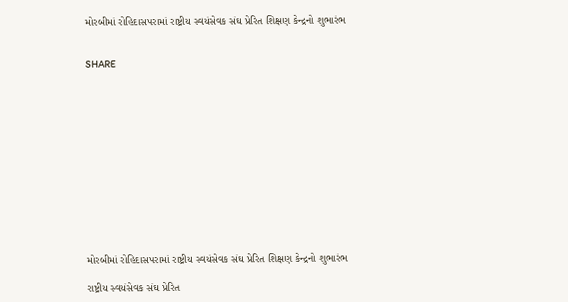મોરબીમાં રોહિદાસપરામાં રાષ્ટ્રીય સ્વયંસેવક સંઘ પ્રેરિત શિક્ષણ કેન્દ્રનો શુભારંભ


SHARE













મોરબીમાં રોહિદાસપરામાં રાષ્ટ્રીય સ્વયંસેવક સંઘ પ્રેરિત શિક્ષણ કેન્દ્રનો શુભારંભ

રાષ્ટ્રીય સ્વયંસેવક સંઘ પ્રેરિત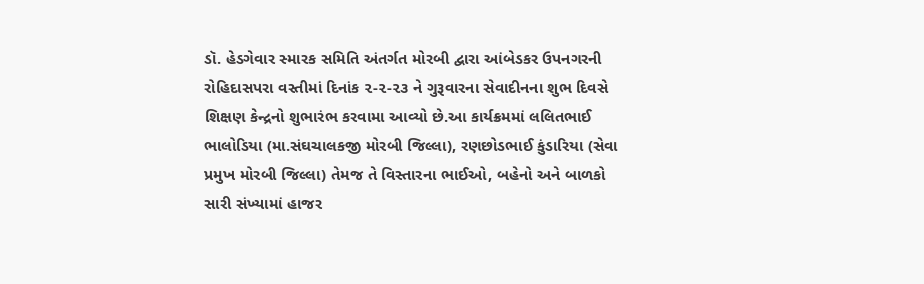ડૉ. હેડગેવાર સ્મારક સમિતિ અંતર્ગત મોરબી દ્વારા આંબેડકર ઉપનગરની રોહિદાસપરા વસ્તીમાં દિનાંક ૨-૨-૨૩ ને ગુરૂવારના સેવાદીનના શુભ દિવસે શિક્ષણ કેન્દ્રનો શુભારંભ કરવામા આવ્યો છે.આ કાર્યક્રમમાં લલિતભાઈ ભાલોડિયા (મા.સંઘચાલકજી મોરબી જિલ્લા), રણછોડભાઈ કુંડારિયા (સેવા પ્રમુખ મોરબી જિલ્લા) તેમજ તે વિસ્તારના ભાઈઓ, બહેનો અને બાળકો સારી સંખ્યામાં હાજર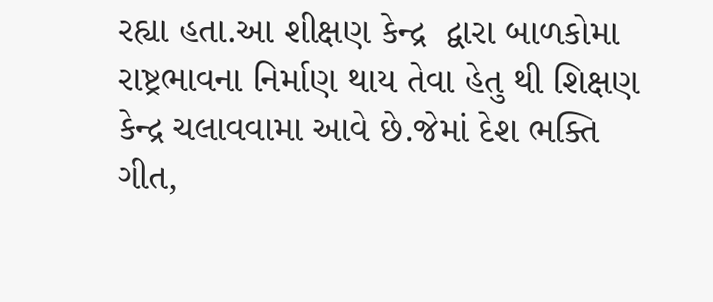રહ્યા હતા.આ શીક્ષણ કેન્દ્ર  દ્વારા બાળકોમા  રાષ્ટ્રભાવના નિર્માણ થાય તેવા હેતુ થી શિક્ષણ કેન્દ્ર ચલાવવામા આવે છે.જેમાં દેશ ભક્તિ ગીત,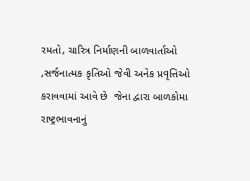રમતો, ચારિત્ર નિર્માણની બાળવાર્તાઓ ,સર્જનાત્મક કૃતિઓ જેવી અનેક પ્રવૃત્તિઓ કરાવવામાં આવે છે  જેના દ્વારા બાળકોમા રાષ્ટ્રભાવનાનું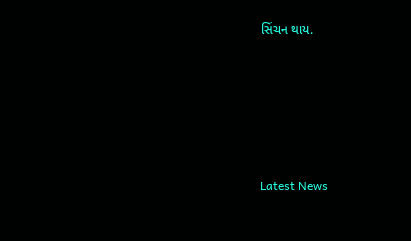સિંચન થાય.






Latest News